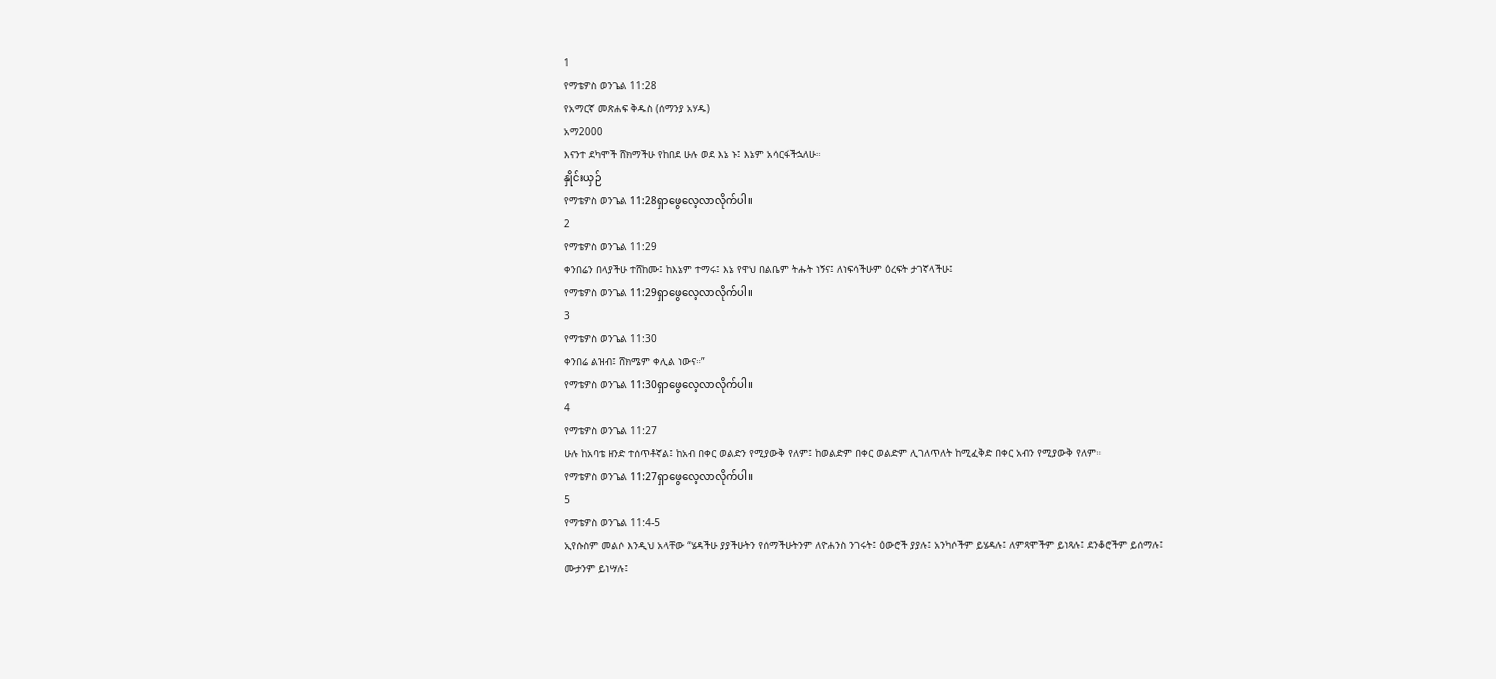1
የማቴዎስ ወንጌል 11:28
የአማርኛ መጽሐፍ ቅዱስ (ሰማንያ አሃዱ)
አማ2000
እናንተ ደካሞች ሸክማችሁ የከበደ ሁሉ ወደ እኔ ኑ፤ እኔም አሳርፋችኋለሁ።
နှိုင်းယှဉ်
የማቴዎስ ወንጌል 11:28ရှာဖွေလေ့လာလိုက်ပါ။
2
የማቴዎስ ወንጌል 11:29
ቀንበሬን በላያችሁ ተሸከሙ፤ ከእኔም ተማሩ፤ እኔ የዋህ በልቤም ትሑት ነኝና፤ ለነፍሳችሁም ዕረፍት ታገኛላችሁ፤
የማቴዎስ ወንጌል 11:29ရှာဖွေလေ့လာလိုက်ပါ။
3
የማቴዎስ ወንጌል 11:30
ቀንበሬ ልዝብ፤ ሸክሜም ቀሊል ነውና።”
የማቴዎስ ወንጌል 11:30ရှာဖွေလေ့လာလိုက်ပါ။
4
የማቴዎስ ወንጌል 11:27
ሁሉ ከአባቴ ዘንድ ተሰጥቶኛል፤ ከአብ በቀር ወልድን የሚያውቅ የለም፤ ከወልድም በቀር ወልድም ሊገለጥለት ከሚፈቅድ በቀር አብን የሚያውቅ የለም።
የማቴዎስ ወንጌል 11:27ရှာဖွေလေ့လာလိုက်ပါ။
5
የማቴዎስ ወንጌል 11:4-5
ኢየሱስም መልሶ እንዲህ አላቸው “ሄዳችሁ ያያችሁትን የሰማችሁትንም ለዮሐንስ ንገሩት፤ ዕውሮች ያያሉ፤ አንካሶችም ይሄዳሉ፤ ለምጻሞችም ይነጻሉ፤ ደንቆሮችም ይሰማሉ፤ ሙታንም ይነሣሉ፤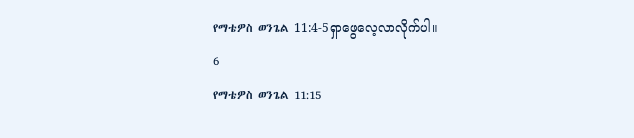የማቴዎስ ወንጌል 11:4-5ရှာဖွေလေ့လာလိုက်ပါ။
6
የማቴዎስ ወንጌል 11:15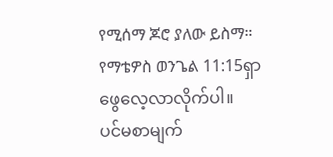የሚሰማ ጆሮ ያለው ይስማ።
የማቴዎስ ወንጌል 11:15ရှာဖွေလေ့လာလိုက်ပါ။
ပင်မစာမျက်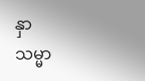နှာ
သမ္မာ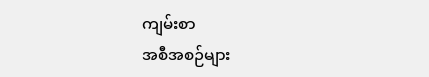ကျမ်းစာ
အစီအစဉ်များ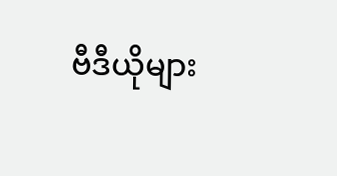ဗီဒီယိုများ